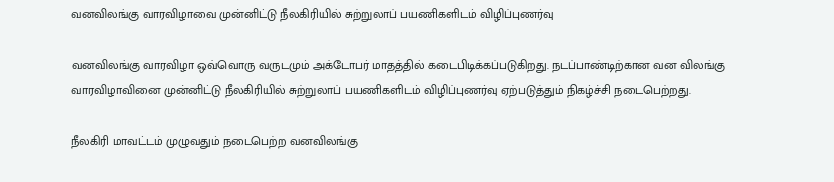வனவிலங்கு வாரவிழாவை முன்னிட்டு நீலகிரியில் சுற்றுலாப் பயணிகளிடம் விழிப்புணர்வு

வனவிலங்கு வாரவிழா ஒவ்வொரு வருடமும் அக்டோபர் மாதத்தில் கடைபிடிக்கப்படுகிறது. நடப்பாண்டிற்கான வன விலங்கு வாரவிழாவினை முன்னிட்டு நீலகிரியில் சுற்றுலாப் பயணிகளிடம் விழிப்புணர்வு ஏற்படுத்தும் நிகழ்ச்சி நடைபெற்றது.

நீலகிரி மாவட்டம் முழுவதும் நடைபெற்ற வனவிலங்கு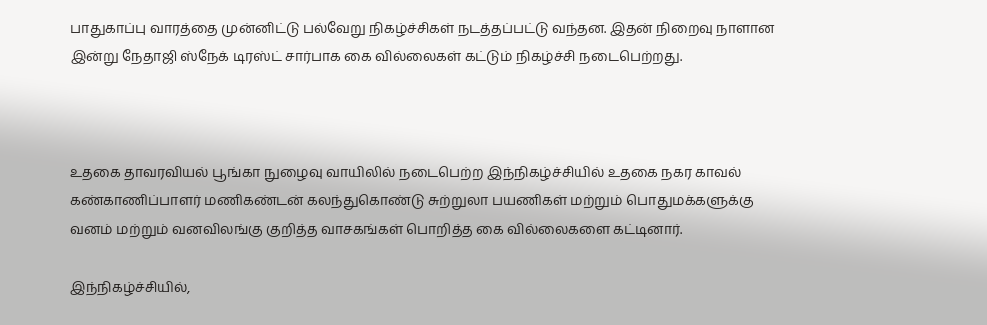பாதுகாப்பு வாரத்தை முன்னிட்டு பல்வேறு நிகழ்ச்சிகள் நடத்தப்பட்டு வந்தன. இதன் நிறைவு நாளான இன்று நேதாஜி ஸ்நேக் டிரஸ்ட் சார்பாக கை வில்லைகள் கட்டும் நிகழ்ச்சி நடைபெற்றது.



உதகை தாவரவியல் பூங்கா நுழைவு வாயிலில் நடைபெற்ற இந்நிகழ்ச்சியில் உதகை நகர காவல் கண்காணிப்பாளர் மணிகண்டன் கலந்துகொண்டு சுற்றுலா பயணிகள் மற்றும் பொதுமக்களுக்கு வனம் மற்றும் வனவிலங்கு குறித்த வாசகங்கள் பொறித்த கை வில்லைகளை கட்டினார்.

இந்நிகழ்ச்சியில்,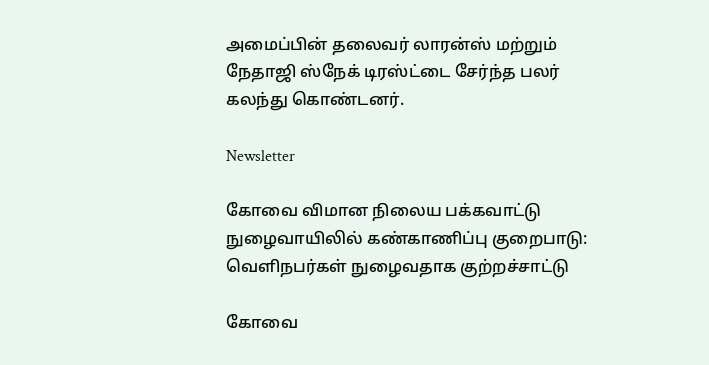அமைப்பின் தலைவர் லாரன்ஸ் மற்றும் நேதாஜி ஸ்நேக் டிரஸ்ட்டை சேர்ந்த பலர் கலந்து கொண்டனர்.

Newsletter

கோவை விமான நிலைய பக்கவாட்டு நுழைவாயிலில் கண்காணிப்பு குறைபாடு: வெளிநபர்கள் நுழைவதாக குற்றச்சாட்டு

கோவை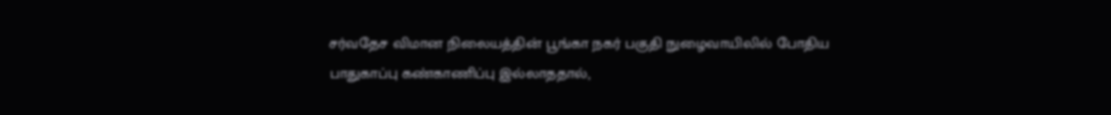சர்வதேச விமான நிலையத்தின் பூங்கா நகர் பகுதி நுழைவாயிலில் போதிய பாதுகாப்பு கண்காணிப்பு இல்லாததால்,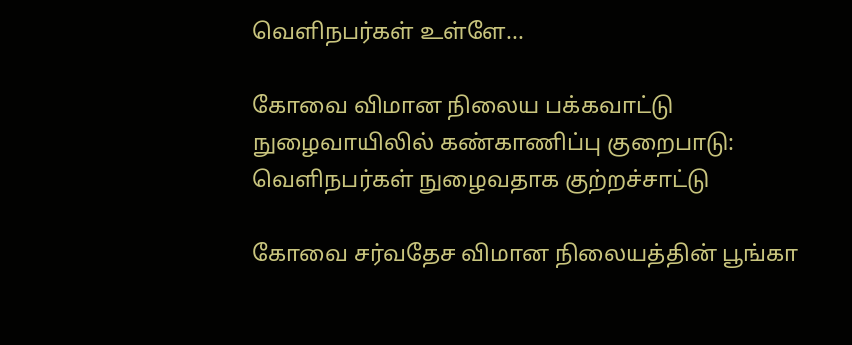வெளிநபர்கள் உள்ளே...

கோவை விமான நிலைய பக்கவாட்டு நுழைவாயிலில் கண்காணிப்பு குறைபாடு: வெளிநபர்கள் நுழைவதாக குற்றச்சாட்டு

கோவை சர்வதேச விமான நிலையத்தின் பூங்கா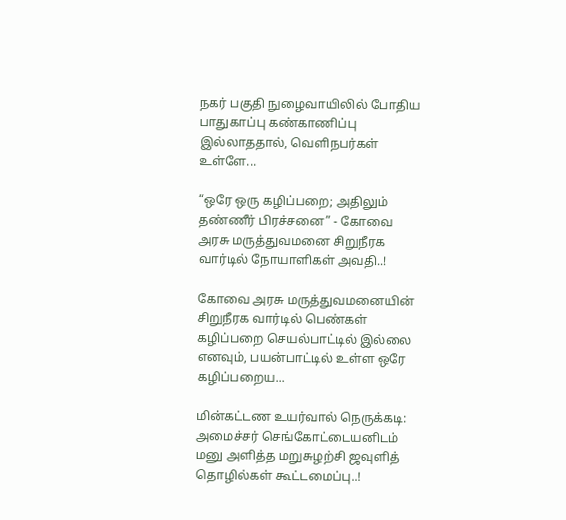நகர் பகுதி நுழைவாயிலில் போதிய பாதுகாப்பு கண்காணிப்பு இல்லாததால், வெளிநபர்கள் உள்ளே...

“ஒரே ஒரு கழிப்பறை; அதிலும் தண்ணீர் பிரச்சனை” - கோவை அரசு மருத்துவமனை சிறுநீரக வார்டில் நோயாளிகள் அவதி..!

கோவை அரசு மருத்துவமனையின் சிறுநீரக வார்டில் பெண்கள் கழிப்பறை செயல்பாட்டில் இல்லை எனவும், பயன்பாட்டில் உள்ள ஒரே கழிப்பறைய...

மின்கட்டண உயர்வால் நெருக்கடி: அமைச்சர் செங்கோட்டையனிடம் மனு அளித்த மறுசுழற்சி ஜவுளித் தொழில்கள் கூட்டமைப்பு..!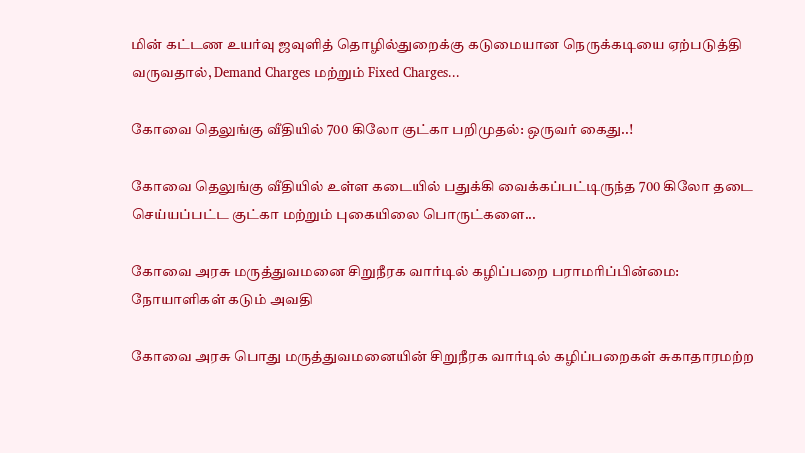மின் கட்டண உயர்வு ஜவுளித் தொழில்துறைக்கு கடுமையான நெருக்கடியை ஏற்படுத்தி வருவதால், Demand Charges மற்றும் Fixed Charges...

கோவை தெலுங்கு வீதியில் 700 கிலோ குட்கா பறிமுதல்: ஒருவர் கைது..!

கோவை தெலுங்கு வீதியில் உள்ள கடையில் பதுக்கி வைக்கப்பட்டிருந்த 700 கிலோ தடை செய்யப்பட்ட குட்கா மற்றும் புகையிலை பொருட்களை...

கோவை அரசு மருத்துவமனை சிறுநீரக வார்டில் கழிப்பறை பராமரிப்பின்மை: நோயாளிகள் கடும் அவதி

கோவை அரசு பொது மருத்துவமனையின் சிறுநீரக வார்டில் கழிப்பறைகள் சுகாதாரமற்ற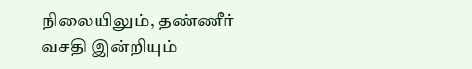நிலையிலும், தண்ணீர் வசதி இன்றியும்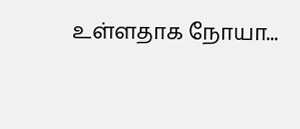உள்ளதாக நோயா...